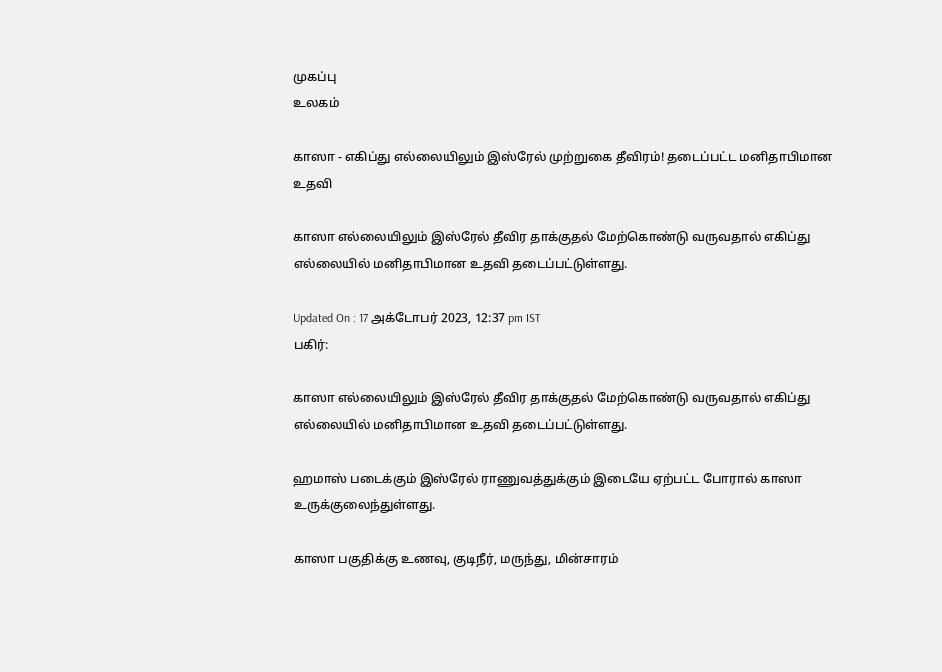முகப்பு
உலகம்

காஸா - எகிப்து எல்லையிலும் இஸ்ரேல் முற்றுகை தீவிரம்! தடைப்பட்ட மனிதாபிமான உதவி

காஸா எல்லையிலும் இஸ்ரேல் தீவிர தாக்குதல் மேற்கொண்டு வருவதால் எகிப்து எல்லையில் மனிதாபிமான உதவி தடைப்பட்டுள்ளது.

Updated On : 17 அக்டோபர் 2023, 12:37 pm IST
பகிர்:

காஸா எல்லையிலும் இஸ்ரேல் தீவிர தாக்குதல் மேற்கொண்டு வருவதால் எகிப்து எல்லையில் மனிதாபிமான உதவி தடைப்பட்டுள்ளது.

ஹமாஸ் படைக்கும் இஸ்ரேல் ராணுவத்துக்கும் இடையே ஏற்பட்ட போரால் காஸா உருக்குலைந்துள்ளது.

காஸா பகுதிக்கு உணவு, குடிநீர், மருந்து, மின்சாரம்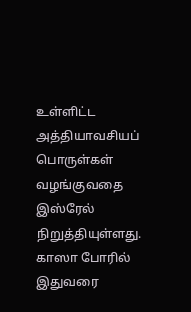உள்ளிட்ட அத்தியாவசியப் பொருள்கள் வழங்குவதை இஸ்ரேல் நிறுத்தியுள்ளது. காஸா போரில் இதுவரை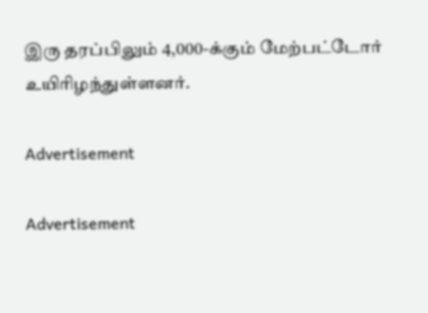இரு தரப்பிலும் 4,000-க்கும் மேற்பட்டோர் உயிரிழந்துள்ளனர்.

Advertisement

Advertisement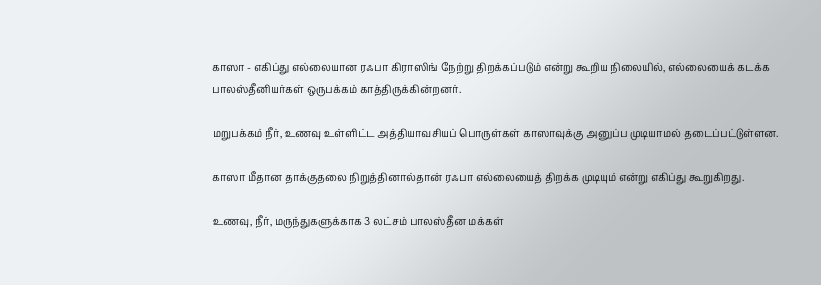காஸா - எகிப்து எல்லையான ரஃபா கிராஸிங் நேற்று திறக்கப்படும் என்று கூறிய நிலையில், எல்லையைக் கடக்க பாலஸ்தீனியர்கள் ஒருபக்கம் காத்திருக்கின்றனர்.

மறுபக்கம் நீர், உணவு உள்ளிட்ட அத்தியாவசியப் பொருள்கள் காஸாவுக்கு அனுப்ப முடியாமல் தடைப்பட்டுள்ளன.

காஸா மீதான தாக்குதலை நிறுத்தினால்தான் ரஃபா எல்லையைத் திறக்க முடியும் என்று எகிப்து கூறுகிறது.

உணவு, நீர், மருந்துகளுக்காக 3 லட்சம் பாலஸ்தீன மக்கள்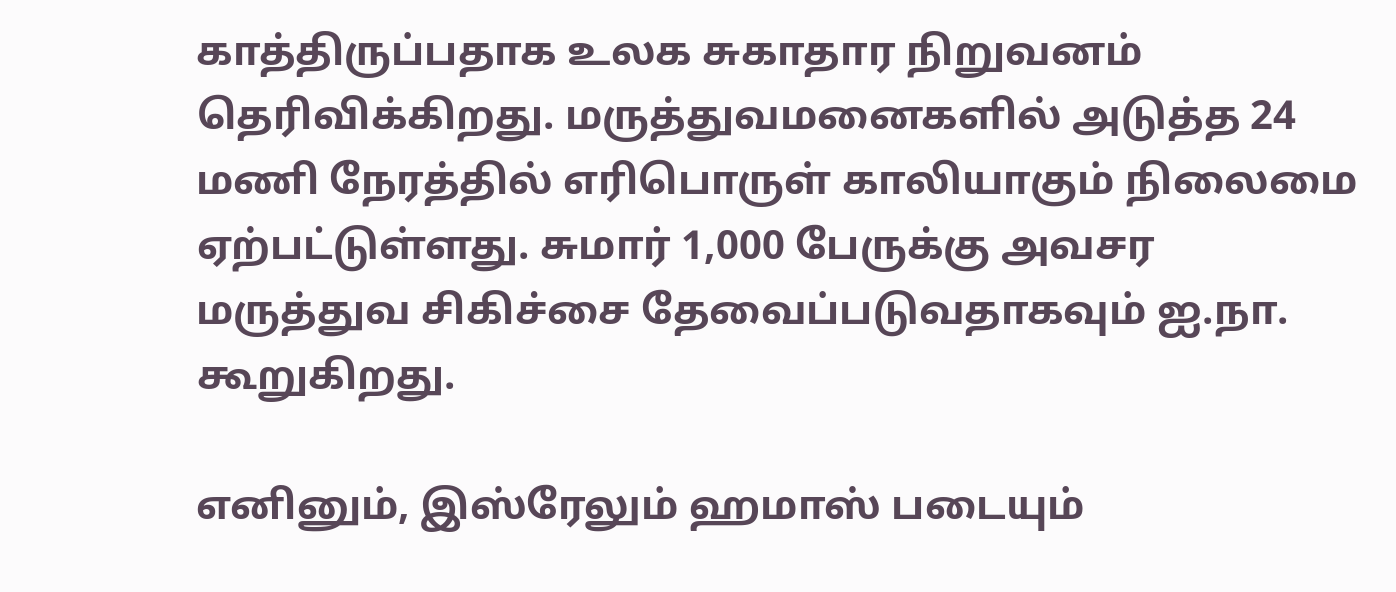காத்திருப்பதாக உலக சுகாதார நிறுவனம் தெரிவிக்கிறது. மருத்துவமனைகளில் அடுத்த 24 மணி நேரத்தில் எரிபொருள் காலியாகும் நிலைமை ஏற்பட்டுள்ளது. சுமார் 1,000 பேருக்கு அவசர மருத்துவ சிகிச்சை தேவைப்படுவதாகவும் ஐ.நா. கூறுகிறது.

எனினும், இஸ்ரேலும் ஹமாஸ் படையும்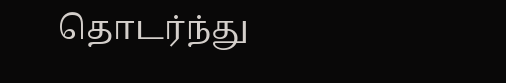தொடர்ந்து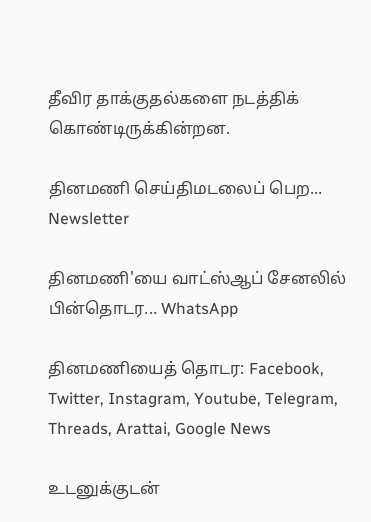தீவிர தாக்குதல்களை நடத்திக் கொண்டிருக்கின்றன.

தினமணி செய்திமடலைப் பெற... Newsletter

தினமணி'யை வாட்ஸ்ஆப் சேனலில் பின்தொடர... WhatsApp

தினமணியைத் தொடர: Facebook, Twitter, Instagram, Youtube, Telegram, Threads, Arattai, Google News

உடனுக்குடன்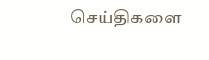செய்திகளை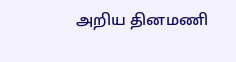அறிய தினமணி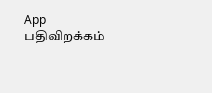App பதிவிறக்கம்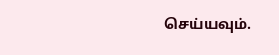செய்யவும்.